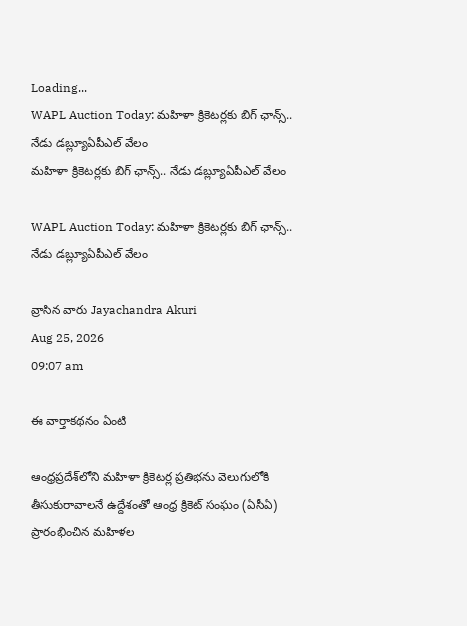Loading...
WAPL Auction Today: మహిళా క్రికెటర్లకు బిగ్‌ ఛాన్స్‌.. నేడు డబ్ల్యూఏపీఎల్‌ వేలం
మహిళా క్రికెటర్లకు బిగ్‌ ఛాన్స్‌.. నేడు డబ్ల్యూఏపీఎల్‌ వేలం

WAPL Auction Today: మహిళా క్రికెటర్లకు బిగ్‌ ఛాన్స్‌.. నేడు డబ్ల్యూఏపీఎల్‌ వేలం

వ్రాసిన వారు Jayachandra Akuri
Aug 25, 2026
09:07 am

ఈ వార్తాకథనం ఏంటి

ఆంధ్రప్రదేశ్‌లోని మహిళా క్రికెటర్ల ప్రతిభను వెలుగులోకి తీసుకురావాలనే ఉద్దేశంతో ఆంధ్ర క్రికెట్‌ సంఘం (ఏసీఏ) ప్రారంభించిన మహిళల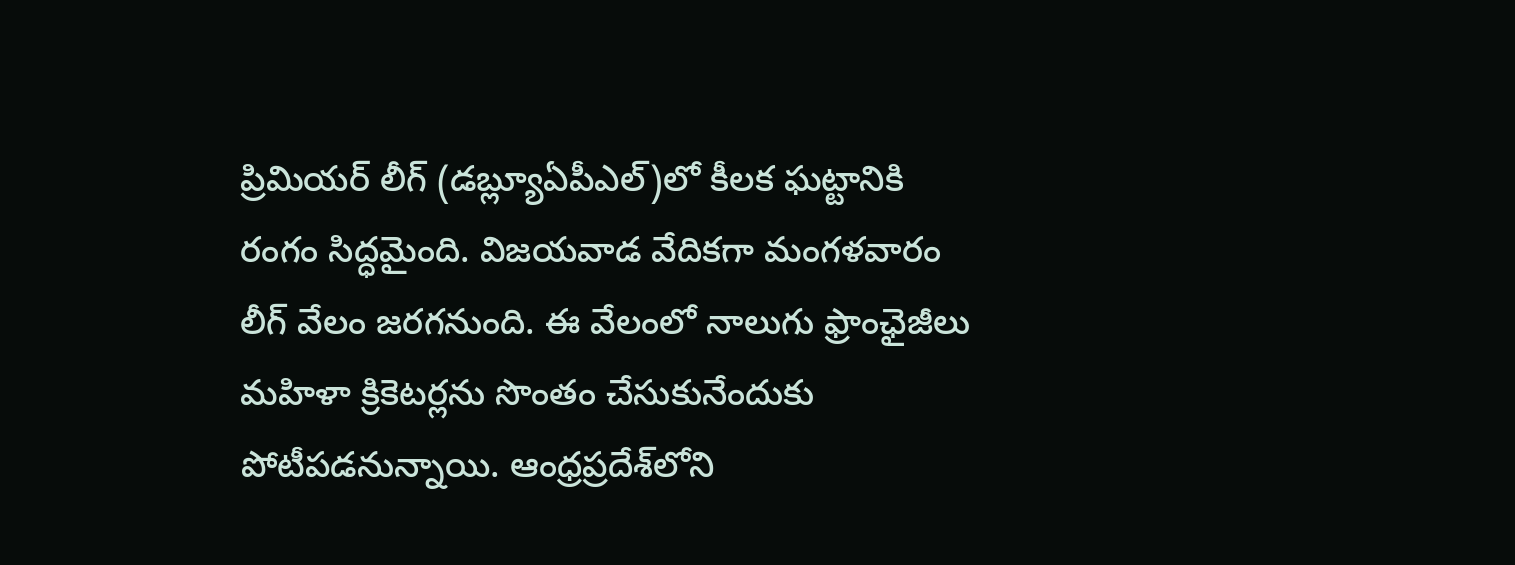ప్రిమియర్‌ లీగ్‌ (డబ్ల్యూఏపీఎల్‌)లో కీలక ఘట్టానికి రంగం సిద్ధమైంది. విజయవాడ వేదికగా మంగళవారం లీగ్‌ వేలం జరగనుంది. ఈ వేలంలో నాలుగు ఫ్రాంఛైజీలు మహిళా క్రికెటర్లను సొంతం చేసుకునేందుకు పోటీపడనున్నాయి. ఆంధ్రప్రదేశ్‌లోని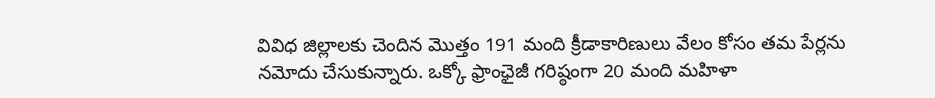వివిధ జిల్లాలకు చెందిన మొత్తం 191 మంది క్రీడాకారిణులు వేలం కోసం తమ పేర్లను నమోదు చేసుకున్నారు. ఒక్కో ఫ్రాంఛైజీ గరిష్ఠంగా 20 మంది మహిళా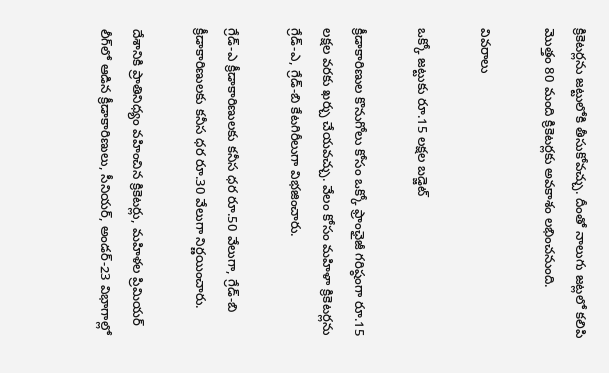క్రికెటర్లను జట్టులోకి తీసుకోవచ్చు. దీంతో నాలుగు జట్లలో కలిపి మొత్తం 80 మంది క్రికెటర్లకు అవకాశం లభించనుంది.

వివరాలు

ఒక్కో జట్టుకు రూ.15 లక్షల బడ్జెట్

క్రీడాకారిణుల కొనుగోలు కోసం ఒక్కో ఫ్రాంఛైజీ గరిష్ఠంగా రూ.15 లక్షల వరకు ఖర్చు చేయవచ్చు. వేలం కోసం మహిళా క్రికెటర్లను గ్రేడ్‌-ఎ, గ్రేడ్‌-బి కేటగిరీలుగా విభజించారు.

గ్రేడ్‌-ఎ క్రీడాకారిణులకు కనీస ధర రూ.50 వేలుగా, గ్రేడ్‌-బి క్రీడాకారిణులకు కనీస ధర రూ.30 వేలుగా నిర్ణయించారు.

దేశానికి ప్రాతినిధ్యం వహించిన క్రికెటర్లు, మహిళల ప్రిమియర్‌ లీగ్‌లో ఆడిన క్రీడాకారిణులు, సీనియర్‌, అండర్‌-23 విభాగాల్లో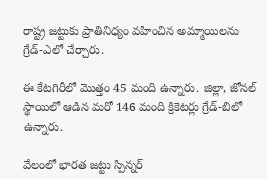రాష్ట్ర జట్టుకు ప్రాతినిధ్యం వహించిన అమ్మాయిలను గ్రేడ్‌-ఎలో చేర్చారు.

ఈ కేటగిరీలో మొత్తం 45 మంది ఉన్నారు. జిల్లా, జోనల్‌ స్థాయిలో ఆడిన మరో 146 మంది క్రికెటర్లు గ్రేడ్‌-బిలో ఉన్నారు.

వేలంలో భారత జట్టు స్పిన్నర్‌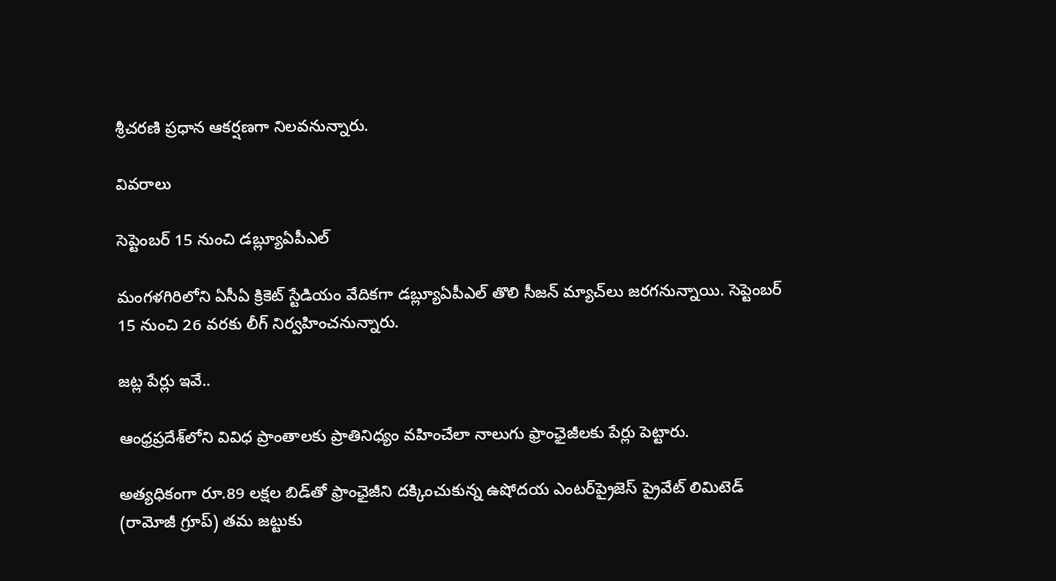శ్రీచరణి ప్రధాన ఆకర్షణగా నిలవనున్నారు.

వివరాలు

సెప్టెంబర్‌ 15 నుంచి డబ్ల్యూఏపీఎల్

మంగళగిరిలోని ఏసీఏ క్రికెట్‌ స్టేడియం వేదికగా డబ్ల్యూఏపీఎల్‌ తొలి సీజన్‌ మ్యాచ్‌లు జరగనున్నాయి. సెప్టెంబర్‌ 15 నుంచి 26 వరకు లీగ్‌ నిర్వహించనున్నారు.

జట్ల పేర్లు ఇవే..

ఆంధ్రప్రదేశ్‌లోని వివిధ ప్రాంతాలకు ప్రాతినిధ్యం వహించేలా నాలుగు ఫ్రాంఛైజీలకు పేర్లు పెట్టారు.

అత్యధికంగా రూ.89 లక్షల బిడ్‌తో ఫ్రాంఛైజీని దక్కించుకున్న ఉషోదయ ఎంటర్‌ప్రైజెస్‌ ప్రైవేట్‌ లిమిటెడ్‌ (రామోజీ గ్రూప్‌) తమ జట్టుకు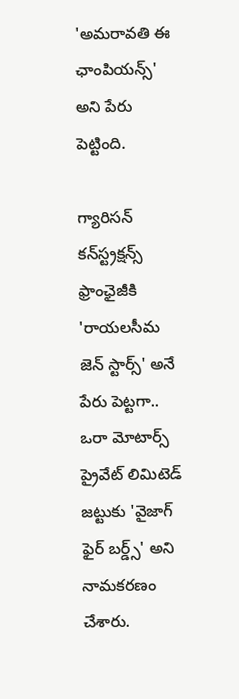'అమరావతి ఈ ఛాంపియన్స్‌' అని పేరు పెట్టింది.

గ్యారిసన్‌ కన్‌స్ట్రక్షన్స్‌ ఫ్రాంఛైజీకి 'రాయలసీమ జెన్‌ స్టార్స్‌' అనే పేరు పెట్టగా.. ఒరా మోటార్స్‌ ప్రైవేట్‌ లిమిటెడ్‌ జట్టుకు 'వైజాగ్‌ ఫైర్‌ బర్డ్స్‌' అని నామకరణం చేశారు.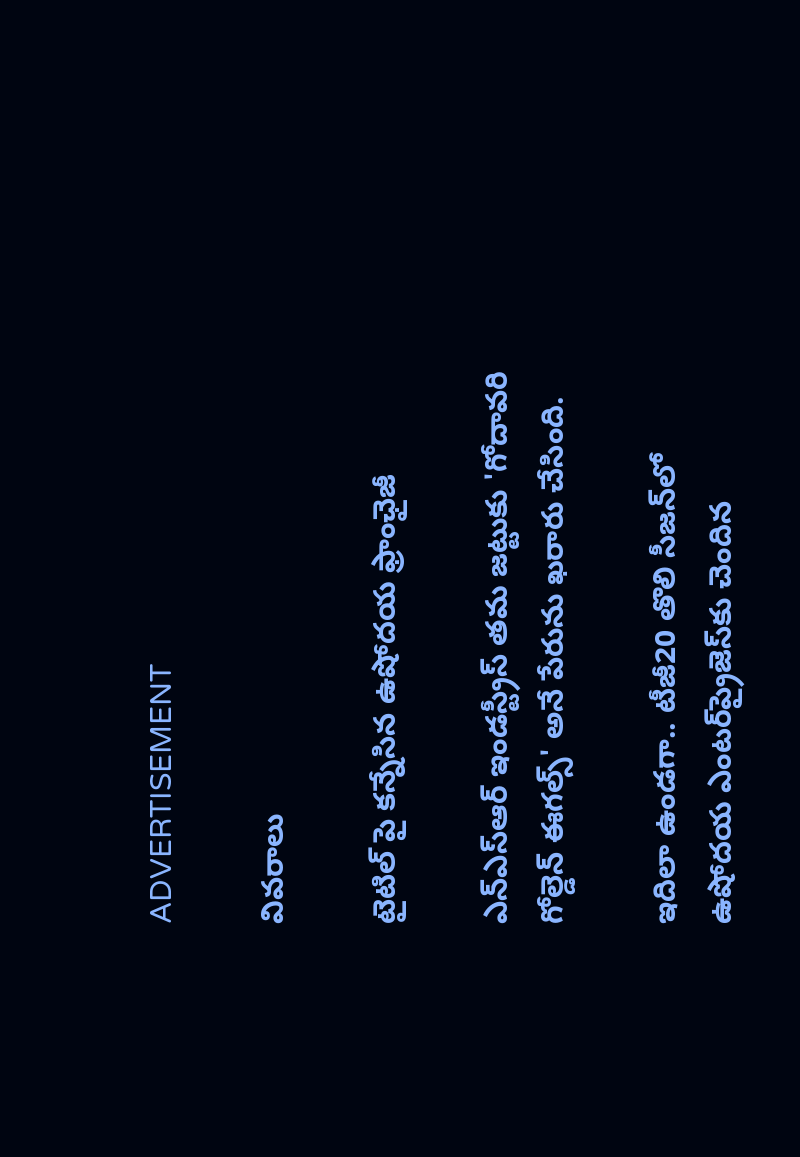ADVERTISEMENT

వివరాలు

టైటిల్ పై కన్నేసిన ఉషోదయ ఫ్రాంఛైజీ

ఎన్‌ఎస్‌ఆర్‌ ఇండస్ట్రీస్‌ తమ జట్టుకు 'గోదావరి గోల్డెన్‌ ఈగల్స్‌' అనే పేరును ఖరారు చేసింది.

ఇదిలా ఉండగా.. టీజీ20 తొలి సీజన్‌లో ఉషోదయ ఎంటర్‌ప్రైజెస్‌కు చెందిన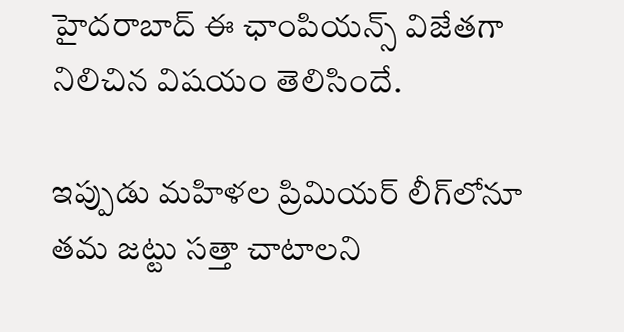హైదరాబాద్‌ ఈ ఛాంపియన్స్‌ విజేతగా నిలిచిన విషయం తెలిసిందే.

ఇప్పుడు మహిళల ప్రిమియర్‌ లీగ్‌లోనూ తమ జట్టు సత్తా చాటాలని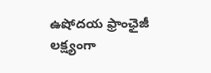ఉషోదయ ఫ్రాంఛైజీ లక్ష్యంగా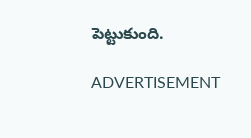పెట్టుకుంది.

ADVERTISEMENT